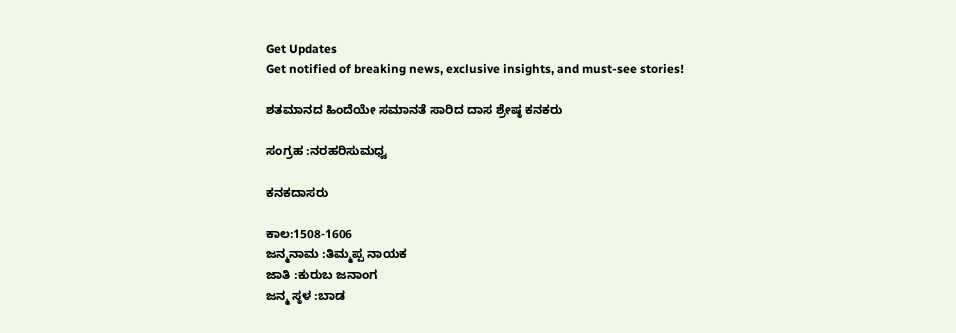Get Updates
Get notified of breaking news, exclusive insights, and must-see stories!

ಶತಮಾನದ ಹಿಂದೆಯೇ ಸಮಾನತೆ ಸಾರಿದ ದಾಸ ಶ್ರೇಷ್ಠ ಕನಕರು

ಸಂಗ್ರಹ :ನರಹರಿಸುಮಧ್ವ

ಕನಕದಾಸರು

ಕಾಲ:1508-1606
ಜನ್ಮನಾಮ :ತಿಮ್ಮಪ್ಪ ನಾಯಕ
ಜಾತಿ :ಕುರುಬ ಜನಾಂಗ
ಜನ್ಮ ಸ್ಠಳ :ಬಾಡ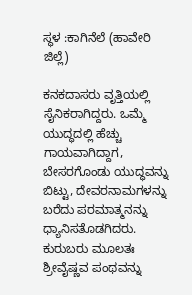ಸ್ಥಳ :ಕಾಗಿನೆಲೆ (ಹಾವೇರಿ ಜಿಲ್ಲೆ)

ಕನಕದಾಸರು ವೃತ್ತಿಯಲ್ಲಿ ಸೈನಿಕರಾಗಿದ್ದರು. ಒಮ್ಮೆ ಯುದ್ಧದಲ್ಲಿ ಹೆಚ್ಚು ಗಾಯವಾಗಿದ್ದಾಗ, ಬೇಸರಗೊಂಡು ಯುದ್ಧವನ್ನು ಬಿಟ್ಟು, ದೇವರನಾಮಗಳನ್ನು ಬರೆದು ಪರಮಾತ್ಮನನ್ನು ಧ್ಯಾನಿಸತೊಡಗಿದರು. ಕುರುಬರು ಮೂಲತಃ ಶ್ರೀವೈಷ್ಣವ ಪಂಥವನ್ನು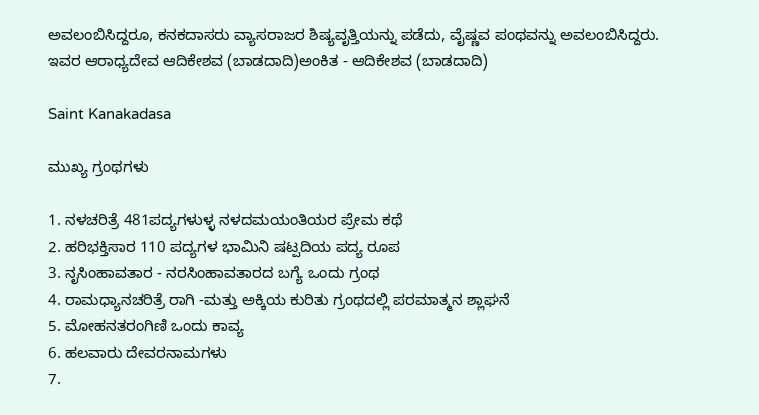ಅವಲಂಬಿಸಿದ್ದರೂ, ಕನಕದಾಸರು ವ್ಯಾಸರಾಜರ ಶಿಷ್ಯವೃತ್ತಿಯನ್ನು ಪಡೆದು, ವೈಷ್ಣವ ಪಂಥವನ್ನು ಅವಲಂಬಿಸಿದ್ದರು. ಇವರ ಆರಾಧ್ಯದೇವ ಆದಿಕೇಶವ (ಬಾಡದಾದಿ)ಅಂಕಿತ - ಆದಿಕೇಶವ (ಬಾಡದಾದಿ)

Saint Kanakadasa

ಮುಖ್ಯ ಗ್ರಂಥಗಳು

1. ನಳಚರಿತ್ರೆ 481ಪದ್ಯಗಳುಳ್ಳ ನಳದಮಯಂತಿಯರ ಪ್ರೇಮ ಕಥೆ
2. ಹರಿಭಕ್ತಿಸಾರ 110 ಪದ್ಯಗಳ ಭಾಮಿನಿ ಷಟ್ಪದಿಯ ಪದ್ಯ ರೂಪ
3. ನೃಸಿಂಹಾವತಾರ - ನರಸಿಂಹಾವತಾರದ ಬಗ್ಯೆ ಒಂದು ಗ್ರಂಥ
4. ರಾಮಧ್ಯಾನಚರಿತ್ರೆ ರಾಗಿ -ಮತ್ತು ಅಕ್ಕಿಯ ಕುರಿತು ಗ್ರಂಥದಲ್ಲಿ ಪರಮಾತ್ಮನ ಶ್ಲಾಘನೆ
5. ಮೋಹನತರಂಗಿಣಿ ಒಂದು ಕಾವ್ಯ
6. ಹಲವಾರು ದೇವರನಾಮಗಳು
7.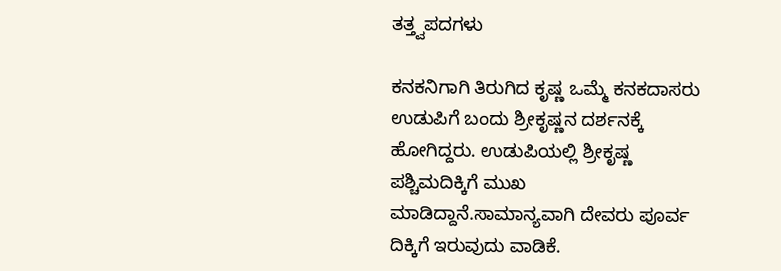ತತ್ತ್ವಪದಗಳು

ಕನಕನಿಗಾಗಿ ತಿರುಗಿದ ಕೃಷ್ಣ ಒಮ್ಮೆ ಕನಕದಾಸರು ಉಡುಪಿಗೆ ಬಂದು ಶ್ರೀಕೃಷ್ಣನ ದರ್ಶನಕ್ಕೆ ಹೋಗಿದ್ದರು. ಉಡುಪಿಯಲ್ಲಿ ಶ್ರೀಕೃಷ್ಣ ಪಶ್ಚಿಮದಿಕ್ಕಿಗೆ ಮುಖ ಮಾಡಿದ್ದಾನೆ.ಸಾಮಾನ್ಯವಾಗಿ ದೇವರು ಪೂರ್ವ ದಿಕ್ಕಿಗೆ ಇರುವುದು ವಾಡಿಕೆ.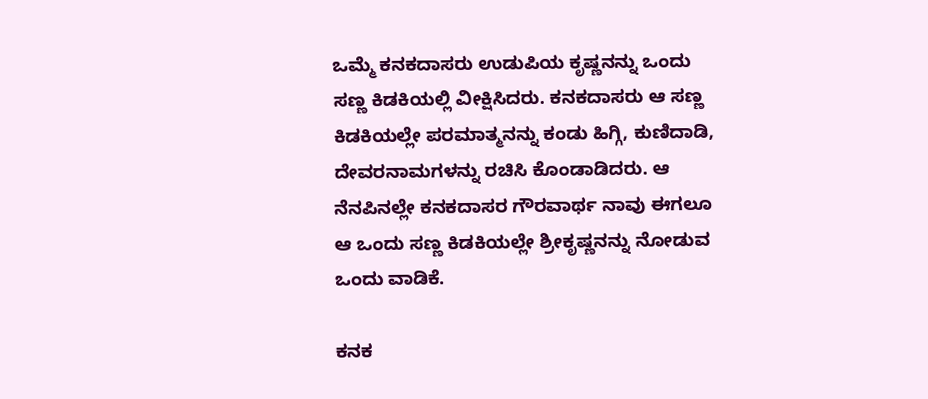ಒಮ್ಮೆ ಕನಕದಾಸರು ಉಡುಪಿಯ ಕೃಷ್ಣನನ್ನು ಒಂದು ಸಣ್ಣ ಕಿಡಕಿಯಲ್ಲಿ ವೀಕ್ಷಿಸಿದರು. ಕನಕದಾಸರು ಆ ಸಣ್ಣ ಕಿಡಕಿಯಲ್ಲೇ ಪರಮಾತ್ಮನನ್ನು ಕಂಡು ಹಿಗ್ಗಿ, ಕುಣಿದಾಡಿ, ದೇವರನಾಮಗಳನ್ನು ರಚಿಸಿ ಕೊಂಡಾಡಿದರು. ಆ ನೆನಪಿನಲ್ಲೇ ಕನಕದಾಸರ ಗೌರವಾರ್ಥ ನಾವು ಈಗಲೂ ಆ ಒಂದು ಸಣ್ಣ ಕಿಡಕಿಯಲ್ಲೇ ಶ್ರೀಕೃಷ್ಣನನ್ನು ನೋಡುವ ಒಂದು ವಾಡಿಕೆ.

ಕನಕ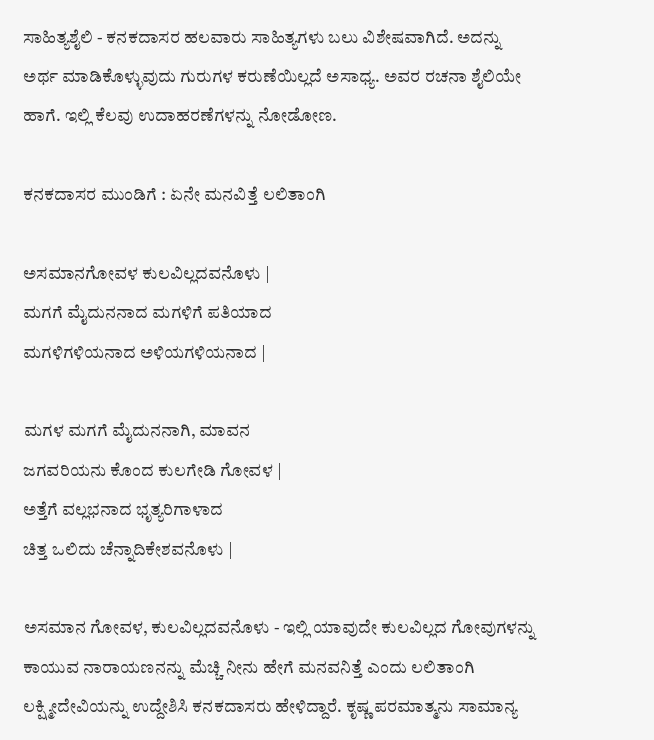ಸಾಹಿತ್ಯಶೈಲಿ - ಕನಕದಾಸರ ಹಲವಾರು ಸಾಹಿತ್ಯಗಳು ಬಲು ವಿಶೇಷವಾಗಿದೆ. ಅದನ್ನು ಅರ್ಥ ಮಾಡಿಕೊಳ್ಳುವುದು ಗುರುಗಳ ಕರುಣೆಯಿಲ್ಲದೆ ಅಸಾಧ್ಯ. ಅವರ ರಚನಾ ಶೈಲಿಯೇ ಹಾಗೆ. ಇಲ್ಲಿ ಕೆಲವು ಉದಾಹರಣೆಗಳನ್ನು ನೋಡೋಣ.

ಕನಕದಾಸರ ಮುಂಡಿಗೆ : ಏನೇ ಮನವಿತ್ತೆ ಲಲಿತಾಂಗಿ

ಅಸಮಾನಗೋವಳ ಕುಲವಿಲ್ಲದವನೊಳು |
ಮಗಗೆ ಮೈದುನನಾದ ಮಗಳಿಗೆ ಪತಿಯಾದ
ಮಗಳಿಗಳಿಯನಾದ ಅಳಿಯಗಳಿಯನಾದ |

ಮಗಳ ಮಗಗೆ ಮೈದುನನಾಗಿ, ಮಾವನ
ಜಗವರಿಯನು ಕೊಂದ ಕುಲಗೇಡಿ ಗೋವಳ |
ಅತ್ತೆಗೆ ವಲ್ಲಭನಾದ ಭೃತ್ಯರಿಗಾಳಾದ
ಚಿತ್ತ ಒಲಿದು ಚೆನ್ನಾದಿಕೇಶವನೊಳು |

ಅಸಮಾನ ಗೋವಳ, ಕುಲವಿಲ್ಲದವನೊಳು - ಇಲ್ಲಿ ಯಾವುದೇ ಕುಲವಿಲ್ಲದ ಗೋವುಗಳನ್ನು ಕಾಯುವ ನಾರಾಯಣನನ್ನು ಮೆಚ್ಚಿ ನೀನು ಹೇಗೆ ಮನವನಿತ್ತೆ ಎಂದು ಲಲಿತಾಂಗಿ ಲಕ್ಷ್ಮೀದೇವಿಯನ್ನು ಉದ್ದೇಶಿಸಿ ಕನಕದಾಸರು ಹೇಳಿದ್ದಾರೆ. ಕೃಷ್ಣ ಪರಮಾತ್ಮನು ಸಾಮಾನ್ಯ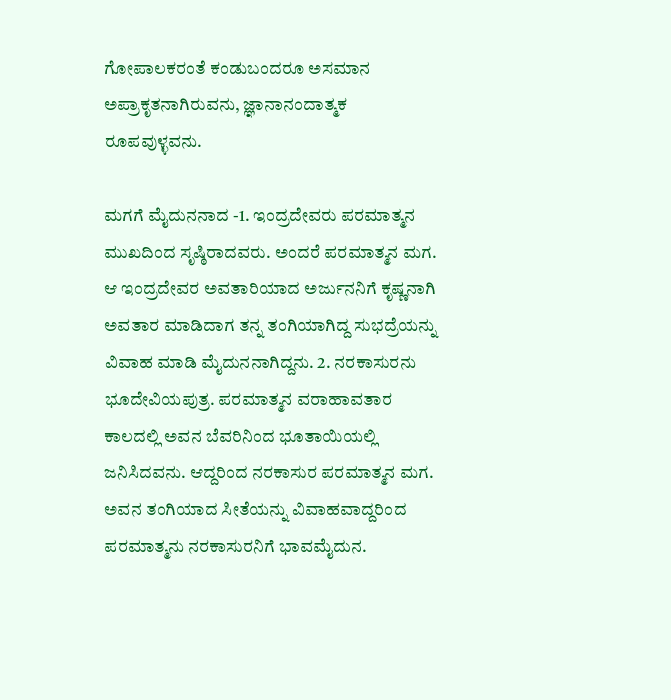ಗೋಪಾಲಕರಂತೆ ಕಂಡುಬಂದರೂ ಅಸಮಾನ ಅಪ್ರಾಕೃತನಾಗಿರುವನು, ಜ್ಞಾನಾನಂದಾತ್ಮಕ ರೂಪವುಳ್ಳವನು.

ಮಗಗೆ ಮೈದುನನಾದ -1. ಇಂದ್ರದೇವರು ಪರಮಾತ್ಮನ ಮುಖದಿಂದ ಸೃಷ್ಠಿರಾದವರು. ಅಂದರೆ ಪರಮಾತ್ಮನ ಮಗ. ಆ ಇಂದ್ರದೇವರ ಅವತಾರಿಯಾದ ಅರ್ಜುನನಿಗೆ ಕೃಷ್ಣನಾಗಿ ಅವತಾರ ಮಾಡಿದಾಗ ತನ್ನ ತಂಗಿಯಾಗಿದ್ದ ಸುಭದ್ರೆಯನ್ನು ವಿವಾಹ ಮಾಡಿ ಮೈದುನನಾಗಿದ್ದನು. 2. ನರಕಾಸುರನು ಭೂದೇವಿಯಪುತ್ರ. ಪರಮಾತ್ಮನ ವರಾಹಾವತಾರ ಕಾಲದಲ್ಲಿ ಅವನ ಬೆವರಿನಿಂದ ಭೂತಾಯಿಯಲ್ಲಿ ಜನಿಸಿದವನು. ಆದ್ದರಿಂದ ನರಕಾಸುರ ಪರಮಾತ್ಮನ ಮಗ. ಅವನ ತಂಗಿಯಾದ ಸೀತೆಯನ್ನು ವಿವಾಹವಾದ್ದರಿಂದ ಪರಮಾತ್ಮನು ನರಕಾಸುರನಿಗೆ ಭಾವಮೈದುನ.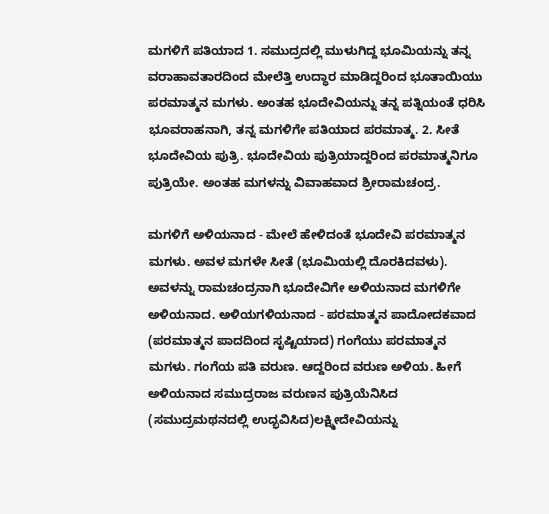ಮಗಳಿಗೆ ಪತಿಯಾದ 1. ಸಮುದ್ರದಲ್ಲಿ ಮುಳುಗಿದ್ದ ಭೂಮಿಯನ್ನು ತನ್ನ ವರಾಹಾವತಾರದಿಂದ ಮೇಲೆತ್ತಿ ಉದ್ಧಾರ ಮಾಡಿದ್ದರಿಂದ ಭೂತಾಯಿಯು ಪರಮಾತ್ಮನ ಮಗಳು. ಅಂತಹ ಭೂದೇವಿಯನ್ನು ತನ್ನ ಪತ್ನಿಯಂತೆ ಧರಿಸಿ ಭೂವರಾಹನಾಗಿ, ತನ್ನ ಮಗಳಿಗೇ ಪತಿಯಾದ ಪರಮಾತ್ಮ. 2. ಸೀತೆ ಭೂದೇವಿಯ ಪುತ್ರಿ. ಭೂದೇವಿಯ ಪುತ್ರಿಯಾದ್ದರಿಂದ ಪರಮಾತ್ಮನಿಗೂ ಪುತ್ರಿಯೇ. ಅಂತಹ ಮಗಳನ್ನು ವಿವಾಹವಾದ ಶ್ರೀರಾಮಚಂದ್ರ.

ಮಗಳಿಗೆ ಅಳಿಯನಾದ - ಮೇಲೆ ಹೇಳಿದಂತೆ ಭೂದೇವಿ ಪರಮಾತ್ಮನ ಮಗಳು. ಅವಳ ಮಗಳೇ ಸೀತೆ (ಭೂಮಿಯಲ್ಲಿ ದೊರಕಿದವಳು).
ಅವಳನ್ನು ರಾಮಚಂದ್ರನಾಗಿ ಭೂದೇವಿಗೇ ಅಳಿಯನಾದ ಮಗಳಿಗೇ ಅಳಿಯನಾದ. ಅಳಿಯಗಳಿಯನಾದ - ಪರಮಾತ್ಮನ ಪಾದೋದಕವಾದ (ಪರಮಾತ್ಮನ ಪಾದದಿಂದ ಸೃಷ್ಟಿಯಾದ) ಗಂಗೆಯು ಪರಮಾತ್ಮನ ಮಗಳು. ಗಂಗೆಯ ಪತಿ ವರುಣ. ಆದ್ದರಿಂದ ವರುಣ ಅಳಿಯ. ಹೀಗೆ ಅಳಿಯನಾದ ಸಮುದ್ರರಾಜ ವರುಣನ ಪುತ್ರಿಯೆನಿಸಿದ (ಸಮುದ್ರಮಥನದಲ್ಲಿ ಉದ್ಭವಿಸಿದ)ಲಕ್ಷ್ಮೀದೇವಿಯನ್ನು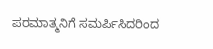ಪರಮಾತ್ಮನಿಗೆ ಸಮರ್ಪಿಸಿದರಿಂದ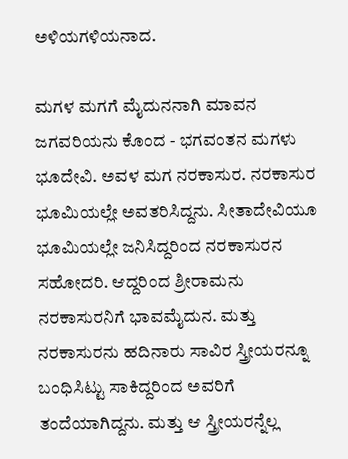ಅಳಿಯಗಳಿಯನಾದ.

ಮಗಳ ಮಗಗೆ ಮೈದುನನಾಗಿ ಮಾವನ ಜಗವರಿಯನು ಕೊಂದ - ಭಗವಂತನ ಮಗಳು ಭೂದೇವಿ. ಅವಳ ಮಗ ನರಕಾಸುರ. ನರಕಾಸುರ ಭೂಮಿಯಲ್ಲೇ ಅವತರಿಸಿದ್ದನು. ಸೀತಾದೇವಿಯೂ ಭೂಮಿಯಲ್ಲೇ ಜನಿಸಿದ್ದರಿಂದ ನರಕಾಸುರನ ಸಹೋದರಿ. ಆದ್ದರಿಂದ ಶ್ರೀರಾಮನು ನರಕಾಸುರನಿಗೆ ಭಾವಮೈದುನ. ಮತ್ತು ನರಕಾಸುರನು ಹದಿನಾರು ಸಾವಿರ ಸ್ತ್ರೀಯರನ್ನೂ ಬಂಧಿಸಿಟ್ಟು ಸಾಕಿದ್ದರಿಂದ ಅವರಿಗೆ ತಂದೆಯಾಗಿದ್ದನು. ಮತ್ತು ಆ ಸ್ತ್ರೀಯರನ್ನೆಲ್ಲ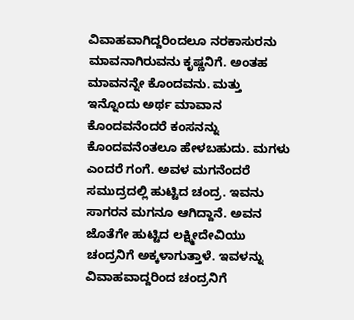ವಿವಾಹವಾಗಿದ್ದರಿಂದಲೂ ನರಕಾಸುರನು ಮಾವನಾಗಿರುವನು ಕೃಷ್ಣನಿಗೆ. ಅಂತಹ ಮಾವನನ್ನೇ ಕೊಂದವನು. ಮತ್ತು ಇನ್ನೊಂದು ಅರ್ಥ ಮಾವಾನ ಕೊಂದವನೆಂದರೆ ಕಂಸನನ್ನು ಕೊಂದವನೆಂತಲೂ ಹೇಳಬಹುದು. ಮಗಳು ಎಂದರೆ ಗಂಗೆ. ಅವಳ ಮಗನೆಂದರೆ ಸಮುದ್ರದಲ್ಲಿ ಹುಟ್ಟಿದ ಚಂದ್ರ. ಇವನು ಸಾಗರನ ಮಗನೂ ಆಗಿದ್ದಾನೆ. ಅವನ ಜೊತೆಗೇ ಹುಟ್ಟಿದ ಲಕ್ಷ್ಮೀದೇವಿಯು ಚಂದ್ರನಿಗೆ ಅಕ್ಕಳಾಗುತ್ತಾಳೆ. ಇವಳನ್ನು ವಿವಾಹವಾದ್ದರಿಂದ ಚಂದ್ರನಿಗೆ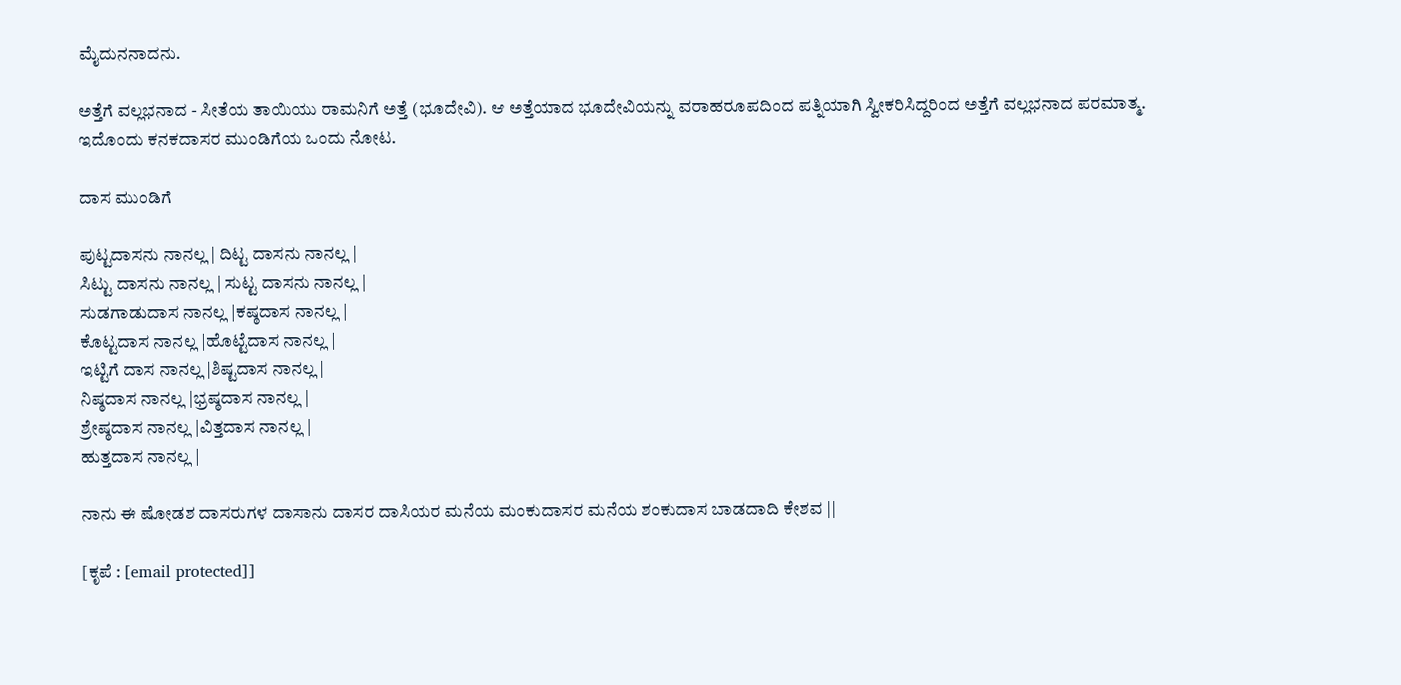ಮೈದುನನಾದನು.

ಅತ್ತೆಗೆ ವಲ್ಲಭನಾದ - ಸೀತೆಯ ತಾಯಿಯು ರಾಮನಿಗೆ ಅತ್ತೆ (ಭೂದೇವಿ). ಆ ಅತ್ತೆಯಾದ ಭೂದೇವಿಯನ್ನು ವರಾಹರೂಪದಿಂದ ಪತ್ನಿಯಾಗಿ ಸ್ವೀಕರಿಸಿದ್ದರಿಂದ ಅತ್ತೆಗೆ ವಲ್ಲಭನಾದ ಪರಮಾತ್ಮ. ಇದೊಂದು ಕನಕದಾಸರ ಮುಂಡಿಗೆಯ ಒಂದು ನೋಟ.

ದಾಸ ಮುಂಡಿಗೆ

ಪುಟ್ಟದಾಸನು ನಾನಲ್ಲ | ದಿಟ್ಟ ದಾಸನು ನಾನಲ್ಲ |
ಸಿಟ್ಟು ದಾಸನು ನಾನಲ್ಲ | ಸುಟ್ಟ ದಾಸನು ನಾನಲ್ಲ |
ಸುಡಗಾಡುದಾಸ ನಾನಲ್ಲ |ಕಷ್ಠದಾಸ ನಾನಲ್ಲ |
ಕೊಟ್ಟದಾಸ ನಾನಲ್ಲ |ಹೊಟ್ಟೆದಾಸ ನಾನಲ್ಲ |
ಇಟ್ಟಿಗೆ ದಾಸ ನಾನಲ್ಲ |ಶಿಷ್ಟದಾಸ ನಾನಲ್ಲ |
ನಿಷ್ಠದಾಸ ನಾನಲ್ಲ |ಭ್ರಷ್ಠದಾಸ ನಾನಲ್ಲ |
ಶ್ರೇಷ್ಠದಾಸ ನಾನಲ್ಲ |ವಿತ್ತದಾಸ ನಾನಲ್ಲ |
ಹುತ್ತದಾಸ ನಾನಲ್ಲ |

ನಾನು ಈ ಷೋಡಶ ದಾಸರುಗಳ ದಾಸಾನು ದಾಸರ ದಾಸಿಯರ ಮನೆಯ ಮಂಕುದಾಸರ ಮನೆಯ ಶಂಕುದಾಸ ಬಾಡದಾದಿ ಕೇಶವ ||

[ಕೃಪೆ : [email protected]]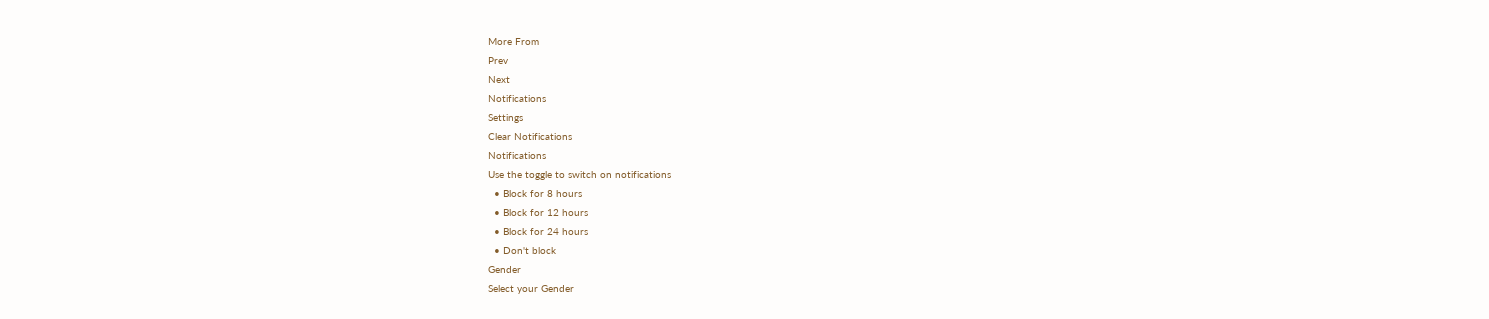More From
Prev
Next
Notifications
Settings
Clear Notifications
Notifications
Use the toggle to switch on notifications
  • Block for 8 hours
  • Block for 12 hours
  • Block for 24 hours
  • Don't block
Gender
Select your Gender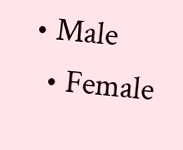• Male
  • Female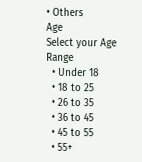• Others
Age
Select your Age Range
  • Under 18
  • 18 to 25
  • 26 to 35
  • 36 to 45
  • 45 to 55
  • 55+